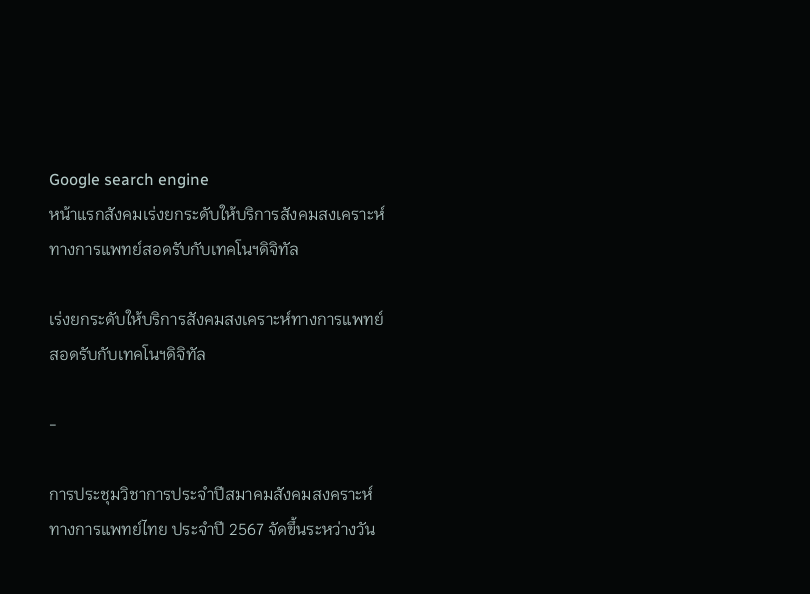Google search engine
หน้าแรกสังคมเร่งยกระดับให้บริการสังคมสงเคราะห์ทางการแพทย์สอดรับกับเทคโนฯดิจิทัล

เร่งยกระดับให้บริการสังคมสงเคราะห์ทางการแพทย์สอดรับกับเทคโนฯดิจิทัล

-

การประชุมวิชาการประจำปีสมาคมสังคมสงคราะห์ทางการแพทย์ไทย ประจำปี 2567 จัดขึ้นระหว่างวัน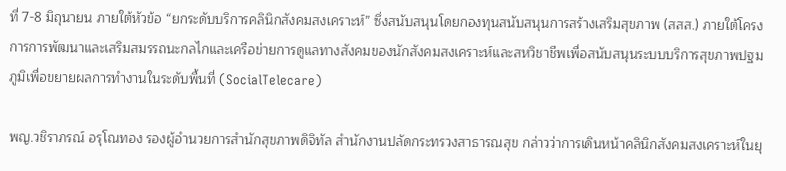ที่ 7-8 มิถุนายน ภายใต้หัวข้อ “ยกระดับบริการคลินิกสังคมสงเคราะห์” ซึ่งสนับสนุนโดยกองทุนสนับสนุนการสร้างเสริมสุขภาพ (สสส.) ภายใต้โครงการการพัฒนาและเสริมสมรรถนะกลไกและเครือข่ายการดูแลทางสังคมของนักสังคมสงเคราะห์และสหวิชาชีพเพื่อสนับสนุนระบบบริการสุขภาพปฐมภูมิเพื่อขยายผลการทำงานในระดับพื้นที่ (SocialTelecare)

พญ.วชิราภรณ์ อรุโณทอง รองผู้อำนวยการสำนักสุขภาพดิจิทัล สำนักงานปลัดกระทรวงสาธารณสุข กล่าวว่าการเดินหน้าคลินิกสังคมสงเคราะห์ในยุ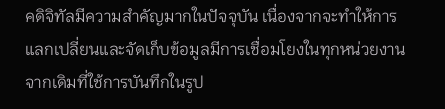คดิจิทัลมีความสำคัญมากในปัจจุบัน เนื่องจากจะทำให้การแลกเปลี่ยนและจัดเก็บข้อมูลมีการเชื่อมโยงในทุกหน่วยงาน จากเดิมที่ใช้การบันทึกในรูป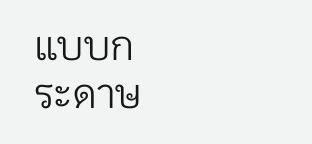แบบกระดาษ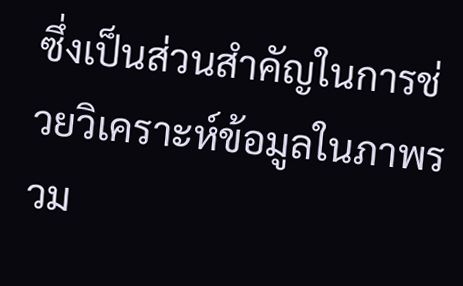ซึ่งเป็นส่วนสำคัญในการช่วยวิเคราะห์ข้อมูลในภาพรวม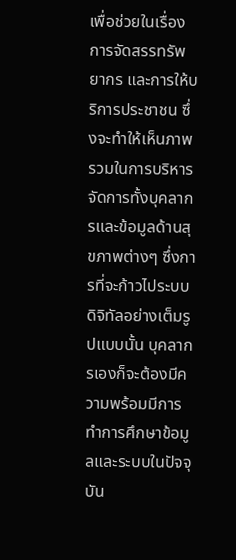เพื่อช่วยในเรื่องการจัดสรรทรัพยากร และการให้บริการประชาชน ซึ่งจะทำให้เห็นภาพรวมในการบริหารจัดการทั้งบุคลากรและข้อมูลด้านสุขภาพต่างๆ ซึ่งการที่จะก้าวไประบบดิจิทัลอย่างเต็มรูปแบบนั้น บุคลากรเองก็จะต้องมีความพร้อมมีการทำการศึกษาข้อมูลและระบบในปัจจุบัน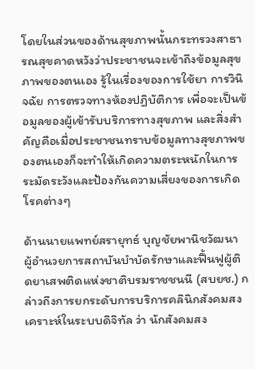โดยในส่วนของด้านสุขภาพนั้นกระทรวงสาธารณสุขคาดหวังว่าประชาชนจะเข้าถึงข้อมูลสุขภาพของตนเอง รู้ในเรื่องของการใช้ยา การวินิจฉัย การตรวจทางห้องปฏิบัติการ เพื่อจะเป็นข้อมูลของผู้เข้ารับบริการทางสุขภาพ และสิ่งสำคัญคือเมื่อประชาชนทราบข้อมูลทางสุขภาพของตนเองก็จะทำให้เกิดความตระหนักในการระมัดระวังและป้องกันความเสี่ยงของการเกิดโรคต่างๆ

ด้านนายแพทย์สรายุทธ์ บุญชัยพานิชวัฒนา ผู้อำนวยการสถาบันบำบัดรักษาและฟื้นฟูผู้ติดยาเสพติดแห่งชาติบรมราชชนนี (สบยช.) กล่าวถึงการยกระดับการบริการคลินิกสังคมสงเคราะห์ในระบบดิจิทัล ว่า นักสังคมสง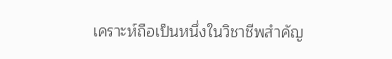เคราะห์ถือเป็นหนึ่งในวิชาชีพสำคัญ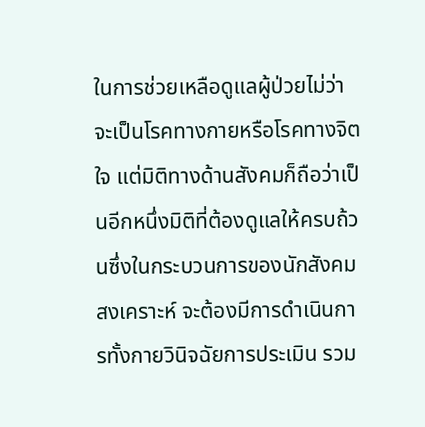ในการช่วยเหลือดูแลผู้ป่วยไม่ว่าจะเป็นโรคทางกายหรือโรคทางจิตใจ แต่มิติทางด้านสังคมก็ถือว่าเป็นอีกหนึ่งมิติที่ต้องดูแลให้ครบถ้วนซึ่งในกระบวนการของนักสังคมสงเคราะห์ จะต้องมีการดำเนินการทั้งกายวินิจฉัยการประเมิน รวม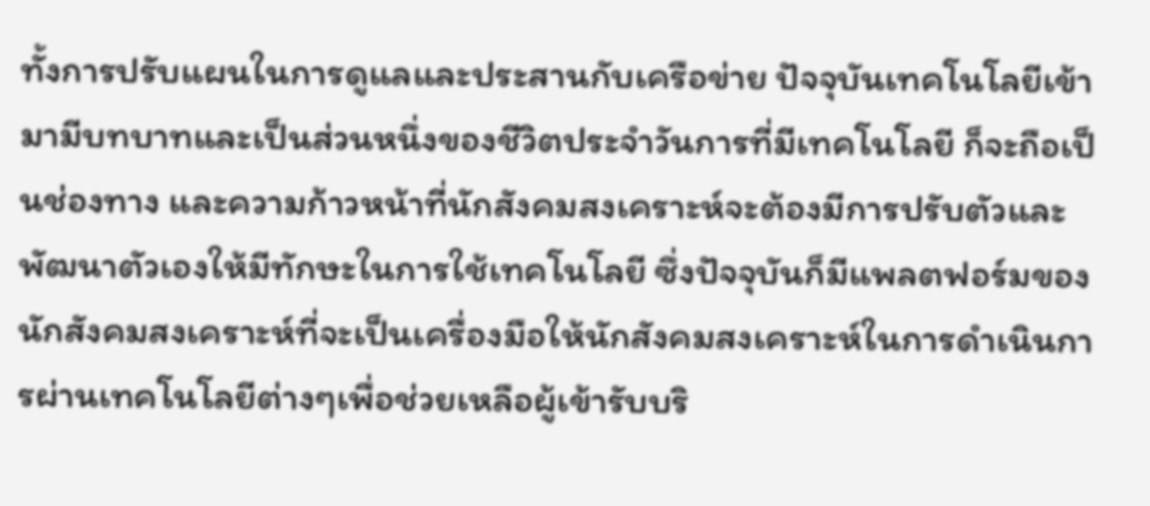ทั้งการปรับแผนในการดูแลและประสานกับเครือข่าย ปัจจุบันเทคโนโลยีเข้ามามีบทบาทและเป็นส่วนหนึ่งของชีวิตประจำวันการที่มีเทคโนโลยี ก็จะถือเป็นช่องทาง และความก้าวหน้าที่นักสังคมสงเคราะห์จะต้องมีการปรับตัวและพัฒนาตัวเองให้มีทักษะในการใช้เทคโนโลยี ซึ่งปัจจุบันก็มีแพลตฟอร์มของนักสังคมสงเคราะห์ที่จะเป็นเครื่องมือให้นักสังคมสงเคราะห์ในการดำเนินการผ่านเทคโนโลยีต่างๆเพื่อช่วยเหลือผู้เข้ารับบริ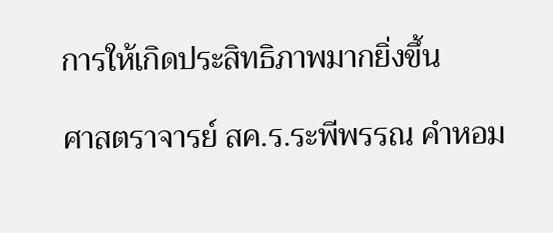การให้เกิดประสิทธิภาพมากยิ่งขึ้น

ศาสตราจารย์ สค.ร.ระพีพรรณ คำหอม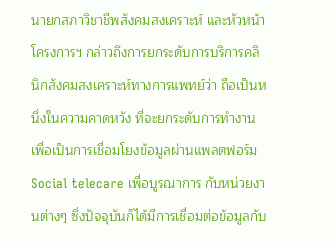นายกสภาวิชาชีพสังคมสงเคราะห์ และหัวหน้าโครงการฯ กล่าวถึงการยกระดับการบริการคลินิกสังคมสงเคราะห์ทางการแพทย์ว่า ถือเป็นหนึ่งในความคาดหวัง ที่จะยกระดับการทำงาน เพื่อเป็นการเชื่อมโยงข้อมูลผ่านแพลตฟอร์ม Social telecare เพื่อบูรณาการ กับหน่วยงานต่างๆ ซึ่งปัจจุบันก็ได้มีการเชื่อมต่อข้อมูลกับ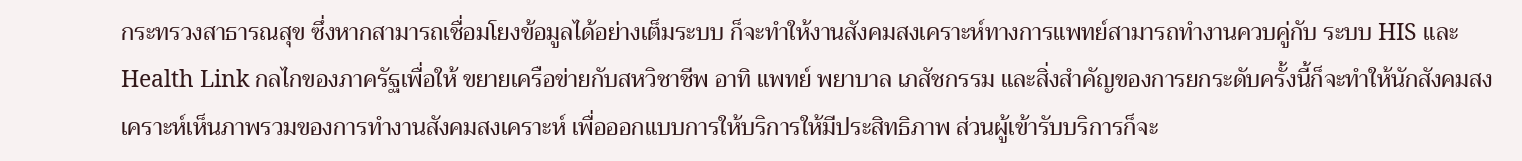กระทรวงสาธารณสุข ซึ่งหากสามารถเชื่อมโยงข้อมูลได้อย่างเต็มระบบ ก็จะทำให้งานสังคมสงเคราะห์ทางการแพทย์สามารถทำงานควบคู่กับ ระบบ HIS และ Health Link กลไกของภาครัฐเพื่อให้ ขยายเครือข่ายกับสหวิชาชีพ อาทิ แพทย์ พยาบาล เภสัชกรรม และสิ่งสำคัญของการยกระดับครั้งนี้ก็จะทำให้นักสังคมสงเคราะห์เห็นภาพรวมของการทำงานสังคมสงเคราะห์ เพื่อออกแบบการให้บริการให้มีประสิทธิภาพ ส่วนผู้เข้ารับบริการก็จะ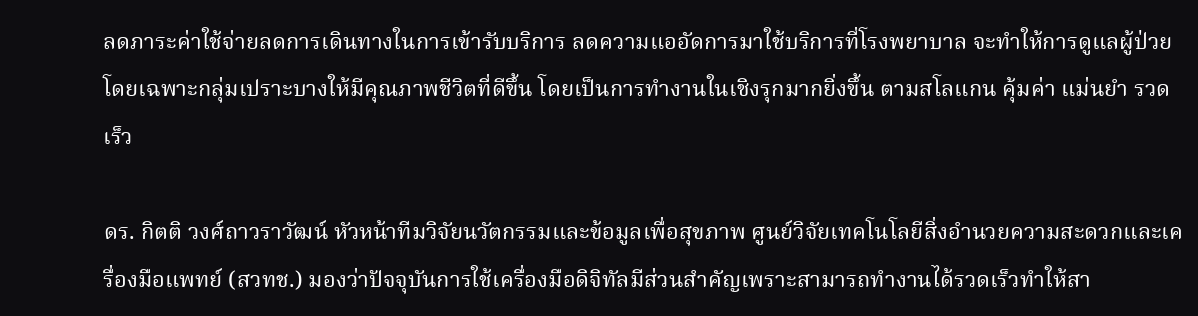ลดภาระค่าใช้จ่ายลดการเดินทางในการเข้ารับบริการ ลดความแออัดการมาใช้บริการที่โรงพยาบาล จะทำให้การดูแลผู้ป่วยโดยเฉพาะกลุ่มเปราะบางให้มีคุณภาพชีวิตที่ดีขึ้น โดยเป็นการทำงานในเชิงรุกมากยิ่งขึ้น ตามสโลแกน คุ้มค่า แม่นยำ รวดเร็ว

ดร. กิตติ วงศ์ถาวราวัฒน์ หัวหน้าทีมวิจัยนวัตกรรมและข้อมูลเพื่อสุขภาพ ศูนย์วิจัยเทคโนโลยีสิ่งอำนวยความสะดวกและเครื่องมือแพทย์ (สวทช.) มองว่าปัจจุบันการใช้เครื่องมือดิจิทัลมีส่วนสำคัญเพราะสามารถทำงานได้รวดเร็วทำให้สา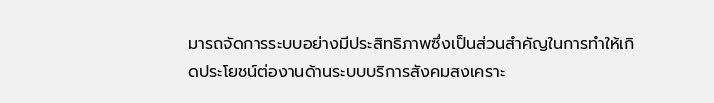มารถจัดการระบบอย่างมีประสิทธิภาพซึ่งเป็นส่วนสำคัญในการทำให้เกิดประโยชน์ต่องานด้านระบบบริการสังคมสงเคราะ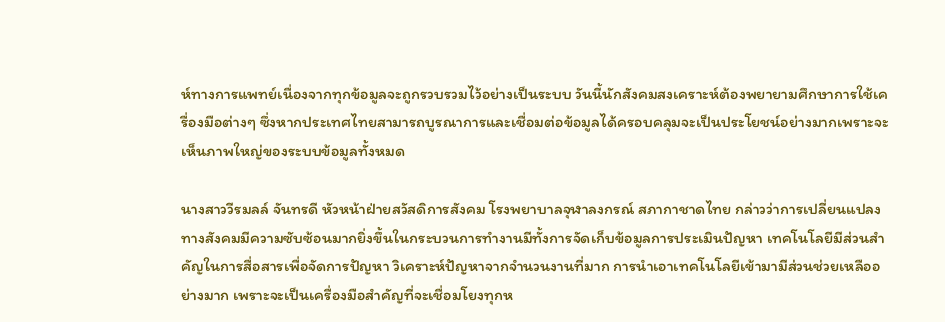ห์ทางการแพทย์เนื่องจากทุกข้อมูลจะถูกรวบรวมไว้อย่างเป็นระบบ วันนี้นักสังคมสงเคราะห์ต้องพยายามศึกษาการใช้เครื่องมือต่างๆ ซึ่งหากประเทศไทยสามารถบูรณาการและเชื่อมต่อข้อมูลได้ครอบคลุมจะเป็นประโยชน์อย่างมากเพราะจะเห็นภาพใหญ่ของระบบข้อมูลทั้งหมด

นางสาววีรมลล์ จันทรดี หัวหน้าฝ่ายสวัสดิการสังคม โรงพยาบาลจุฬาลงกรณ์ สภากาชาดไทย กล่าวว่าการเปลี่ยนแปลงทางสังคมมีความซับซ้อนมากยิ่งขึ้นในกระบวนการทำงานมีทั้งการจัดเก็บข้อมูลการประเมินปัญหา เทคโนโลยีมีส่วนสำคัญในการสื่อสารเพื่อจัดการปัญหา วิเคราะห์ปัญหาจากจำนวนงานที่มาก การนำเอาเทคโนโลยีเข้ามามีส่วนช่วยเหลืออย่างมาก เพราะจะเป็นเครื่องมือสำคัญที่จะเชื่อมโยงทุกห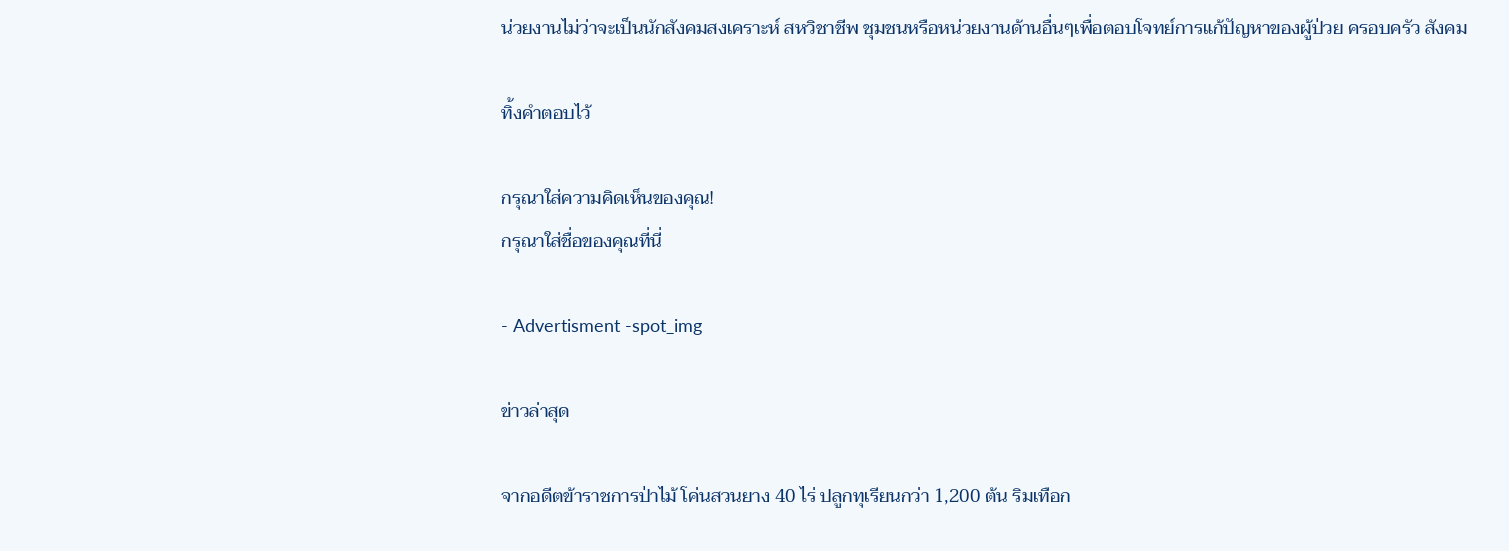น่วยงานไม่ว่าจะเป็นนักสังคมสงเคราะห์ สหวิชาชีพ ชุมชนหรือหน่วยงานด้านอื่นๆเพื่อตอบโจทย์การแก้ปัญหาของผู้ป่วย ครอบครัว สังคม

ทิ้งคำตอบไว้

กรุณาใส่ความคิดเห็นของคุณ!
กรุณาใส่ชื่อของคุณที่นี่

- Advertisment -spot_img

ข่าวล่าสุด

จากอดีตข้าราชการป่าไม้ โค่นสวนยาง 40 ไร่ ปลูกทุเรียนกว่า 1,200 ต้น ริมเทือก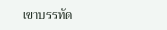เขาบรรทัด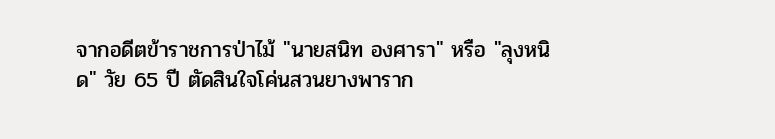จากอดีตข้าราชการป่าไม้ "นายสนิท องศารา" หรือ "ลุงหนิด" วัย 65 ปี ตัดสินใจโค่นสวนยางพาราก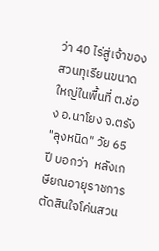ว่า 40 ไร่สู่เจ้าของสวนทุเรียนขนาดใหญ่ในพื้นที่ ต.ช่อง อ.นาโยง จ.ตรัง "ลุงหนิด" วัย 65 ปี บอกว่า  หลังเกษียณอายุราชการ ตัดสินใจโค่นสวน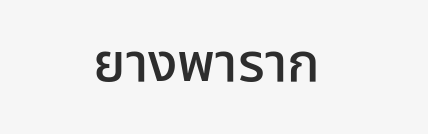ยางพาราก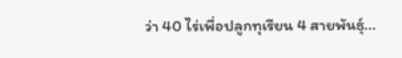ว่า 40 ไร่เพื่อปลูกทุเรียน 4 สายพันธุ์...